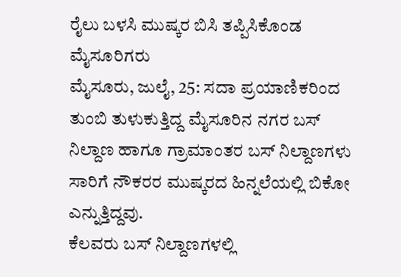ರೈಲು ಬಳಸಿ ಮುಷ್ಕರ ಬಿಸಿ ತಪ್ಪಿಸಿಕೊಂಡ ಮೈಸೂರಿಗರು
ಮೈಸೂರು, ಜುಲೈ, 25: ಸದಾ ಪ್ರಯಾಣಿಕರಿಂದ ತುಂಬಿ ತುಳುಕುತ್ತಿದ್ದ ಮೈಸೂರಿನ ನಗರ ಬಸ್ ನಿಲ್ದಾಣ ಹಾಗೂ ಗ್ರಾಮಾಂತರ ಬಸ್ ನಿಲ್ದಾಣಗಳು ಸಾರಿಗೆ ನೌಕರರ ಮುಷ್ಕರದ ಹಿನ್ನಲೆಯಲ್ಲಿ ಬಿಕೋ ಎನ್ನುತ್ತಿದ್ದವು.
ಕೆಲವರು ಬಸ್ ನಿಲ್ದಾಣಗಳಲ್ಲಿ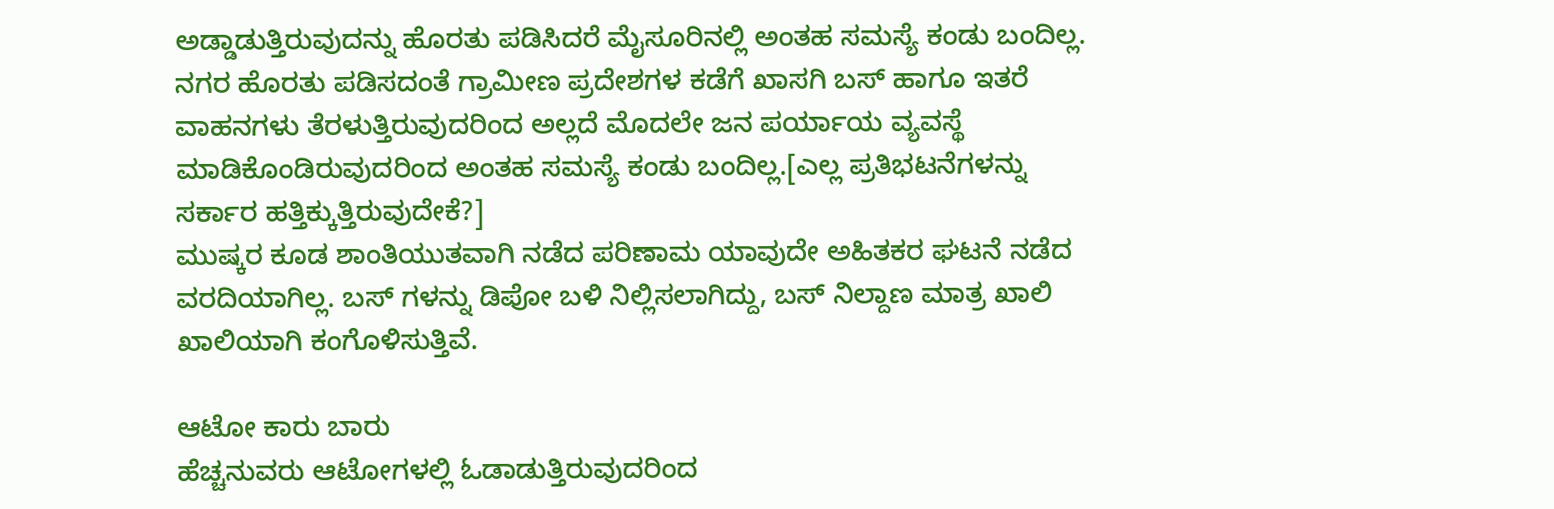ಅಡ್ಡಾಡುತ್ತಿರುವುದನ್ನು ಹೊರತು ಪಡಿಸಿದರೆ ಮೈಸೂರಿನಲ್ಲಿ ಅಂತಹ ಸಮಸ್ಯೆ ಕಂಡು ಬಂದಿಲ್ಲ. ನಗರ ಹೊರತು ಪಡಿಸದಂತೆ ಗ್ರಾಮೀಣ ಪ್ರದೇಶಗಳ ಕಡೆಗೆ ಖಾಸಗಿ ಬಸ್ ಹಾಗೂ ಇತರೆ ವಾಹನಗಳು ತೆರಳುತ್ತಿರುವುದರಿಂದ ಅಲ್ಲದೆ ಮೊದಲೇ ಜನ ಪರ್ಯಾಯ ವ್ಯವಸ್ಥೆ ಮಾಡಿಕೊಂಡಿರುವುದರಿಂದ ಅಂತಹ ಸಮಸ್ಯೆ ಕಂಡು ಬಂದಿಲ್ಲ.[ಎಲ್ಲ ಪ್ರತಿಭಟನೆಗಳನ್ನು ಸರ್ಕಾರ ಹತ್ತಿಕ್ಕುತ್ತಿರುವುದೇಕೆ?]
ಮುಷ್ಕರ ಕೂಡ ಶಾಂತಿಯುತವಾಗಿ ನಡೆದ ಪರಿಣಾಮ ಯಾವುದೇ ಅಹಿತಕರ ಘಟನೆ ನಡೆದ ವರದಿಯಾಗಿಲ್ಲ. ಬಸ್ ಗಳನ್ನು ಡಿಪೋ ಬಳಿ ನಿಲ್ಲಿಸಲಾಗಿದ್ದು, ಬಸ್ ನಿಲ್ದಾಣ ಮಾತ್ರ ಖಾಲಿ ಖಾಲಿಯಾಗಿ ಕಂಗೊಳಿಸುತ್ತಿವೆ.

ಆಟೋ ಕಾರು ಬಾರು
ಹೆಚ್ಚನುವರು ಆಟೋಗಳಲ್ಲಿ ಓಡಾಡುತ್ತಿರುವುದರಿಂದ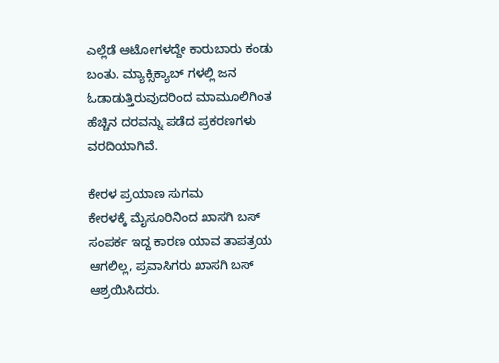ಎಲ್ಲೆಡೆ ಆಟೋಗಳದ್ದೇ ಕಾರುಬಾರು ಕಂಡು ಬಂತು. ಮ್ಯಾಕ್ಸಿಕ್ಯಾಬ್ ಗಳಲ್ಲಿ ಜನ ಓಡಾಡುತ್ತಿರುವುದರಿಂದ ಮಾಮೂಲಿಗಿಂತ ಹೆಚ್ಚಿನ ದರವನ್ನು ಪಡೆದ ಪ್ರಕರಣಗಳು ವರದಿಯಾಗಿವೆ.

ಕೇರಳ ಪ್ರಯಾಣ ಸುಗಮ
ಕೇರಳಕ್ಕೆ ಮೈಸೂರಿನಿಂದ ಖಾಸಗಿ ಬಸ್ ಸಂಪರ್ಕ ಇದ್ದ ಕಾರಣ ಯಾವ ತಾಪತ್ರಯ ಆಗಲಿಲ್ಲ, ಪ್ರವಾಸಿಗರು ಖಾಸಗಿ ಬಸ್ ಆಶ್ರಯಿಸಿದರು.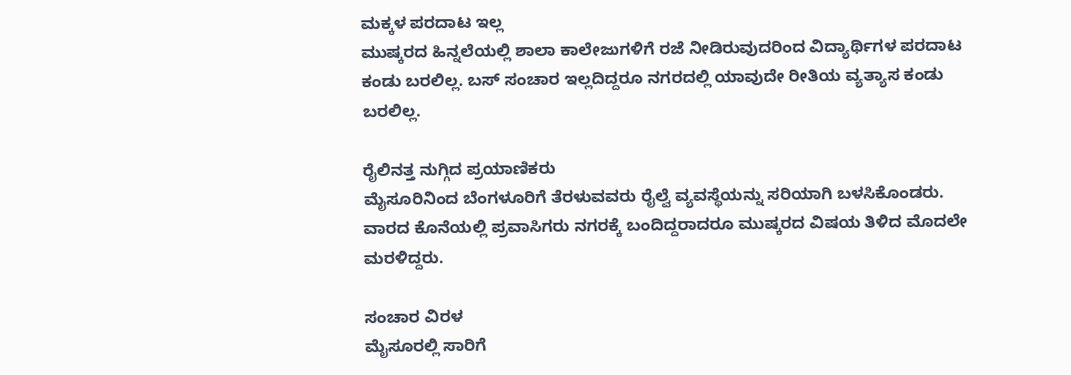ಮಕ್ಕಳ ಪರದಾಟ ಇಲ್ಲ
ಮುಷ್ಕರದ ಹಿನ್ನಲೆಯಲ್ಲಿ ಶಾಲಾ ಕಾಲೇಜುಗಳಿಗೆ ರಜೆ ನೀಡಿರುವುದರಿಂದ ವಿದ್ಯಾರ್ಥಿಗಳ ಪರದಾಟ ಕಂಡು ಬರಲಿಲ್ಲ. ಬಸ್ ಸಂಚಾರ ಇಲ್ಲದಿದ್ದರೂ ನಗರದಲ್ಲಿ ಯಾವುದೇ ರೀತಿಯ ವ್ಯತ್ಯಾಸ ಕಂಡು ಬರಲಿಲ್ಲ.

ರೈಲಿನತ್ತ ನುಗ್ಗಿದ ಪ್ರಯಾಣಿಕರು
ಮೈಸೂರಿನಿಂದ ಬೆಂಗಳೂರಿಗೆ ತೆರಳುವವರು ರೈಲ್ವೆ ವ್ಯವಸ್ಥೆಯನ್ನು ಸರಿಯಾಗಿ ಬಳಸಿಕೊಂಡರು. ವಾರದ ಕೊನೆಯಲ್ಲಿ ಪ್ರವಾಸಿಗರು ನಗರಕ್ಕೆ ಬಂದಿದ್ದರಾದರೂ ಮುಷ್ಕರದ ವಿಷಯ ತಿಳಿದ ಮೊದಲೇ ಮರಳಿದ್ದರು.

ಸಂಚಾರ ವಿರಳ
ಮೈಸೂರಲ್ಲಿ ಸಾರಿಗೆ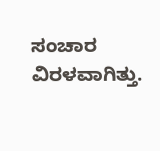ಸಂಚಾರ ವಿರಳವಾಗಿತ್ತು.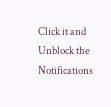Click it and Unblock the Notifications